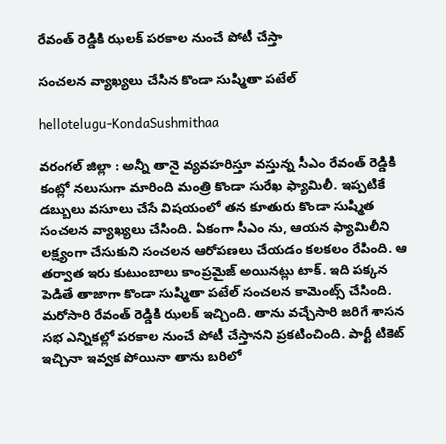రేవంత్ రెడ్డికి ఝ‌ల‌క్ ప‌ర‌కాల నుంచే పోటీ చేస్తా

సంచ‌ల‌న వ్యాఖ్య‌లు చేసిన కొండా సుష్మితా ప‌టేల్

hellotelugu-KondaSushmithaa

వ‌రంగ‌ల్ జిల్లా : అన్నీ తానై వ్య‌వ‌హ‌రిస్తూ వ‌స్తున్న సీఎం రేవంత్ రెడ్డికి కంట్లో న‌లుసుగా మారింది మంత్రి కొండా సురేఖ ఫ్యామిలీ. ఇప్ప‌టికే డ‌బ్బులు వ‌సూలు చేసే విష‌యంలో త‌న కూతురు కొండా సుష్మిత సంచ‌ల‌న వ్యాఖ్య‌లు చేసింది. ఏకంగా సీఎం ను, ఆయ‌న ఫ్యామిలీని ల‌క్ష్యంగా చేసుకుని సంచ‌ల‌న ఆరోప‌ణ‌లు చేయ‌డం క‌ల‌క‌లం రేపింది. ఆ త‌ర్వాత ఇరు కుటుంబాలు కాంప్ర‌మైజ్ అయిన‌ట్లు టాక్. ఇది ప‌క్క‌న పెడితే తాజాగా కొండా సుష్మితా ప‌టేల్ సంచ‌ల‌న కామెంట్స్ చేసింది. మ‌రోసారి రేవంత్ రెడ్డికి ఝ‌ల‌క్ ఇచ్చింది. తాను వ‌చ్చేసారి జ‌రిగే శాస‌న స‌భ ఎన్నిక‌ల్లో ప‌ర‌కాల నుంచే పోటీ చేస్తాన‌ని ప్ర‌క‌టించింది. పార్టీ టికెట్ ఇచ్చినా ఇవ్వ‌క పోయినా తాను బ‌రిలో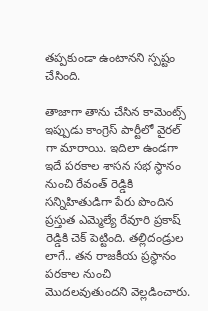త‌ప్ప‌కుండా ఉంటాన‌ని స్ప‌ష్టం చేసింది.

తాజాగా తాను చేసిన కామెంట్స్ ఇప్పుడు కాంగ్రెస్ పార్టీలో వైర‌ల్ గా మారాయి. ఇదిలా ఉండ‌గా ఇదే ప‌ర‌కాల శాస‌న స‌భ స్థానం నుంచి రేవంత్ రెడ్డికి స‌న్నిహితుడిగా పేరు పొందిన ప్ర‌స్తుత ఎమ్మెల్యే రేవూరి ప్ర‌కాష్ రెడ్డికి చెక్ పెట్టింది. తల్లిదండ్రుల లాగే.. తన రాజకీయ ప్రస్థానం పరకాల నుంచి మొదలవుతుందని వెల్ల‌డించారు.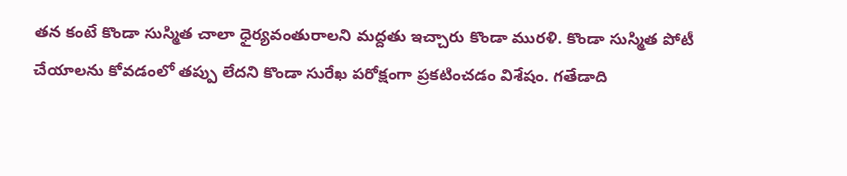తన కంటే కొండా సుస్మిత చాలా ధైర్యవంతురాలని మద్దతు ఇచ్చారు కొండా ముర‌ళి. కొండా సుస్మిత పోటీ చేయాలను కోవడంలో తప్పు లేదని కొండా సురేఖ పరోక్షంగా ప్ర‌క‌టించ‌డం విశేషం. గతేడాది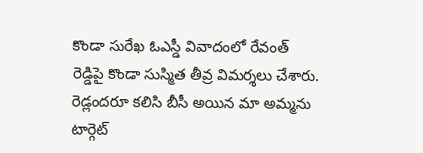కొండా సురేఖ ఓఎస్డీ వివాదంలో రేవంత్ రెడ్డిపై కొండా సుస్మిత తీవ్ర విమర్శలు చేశారు. రెడ్లందరూ కలిసి బీసీ అయిన మా అమ్మను టార్గెట్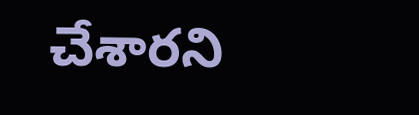చేశారని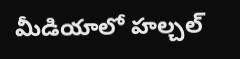మీడియాలో హల్చల్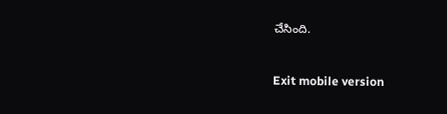చేసింది.



Exit mobile version